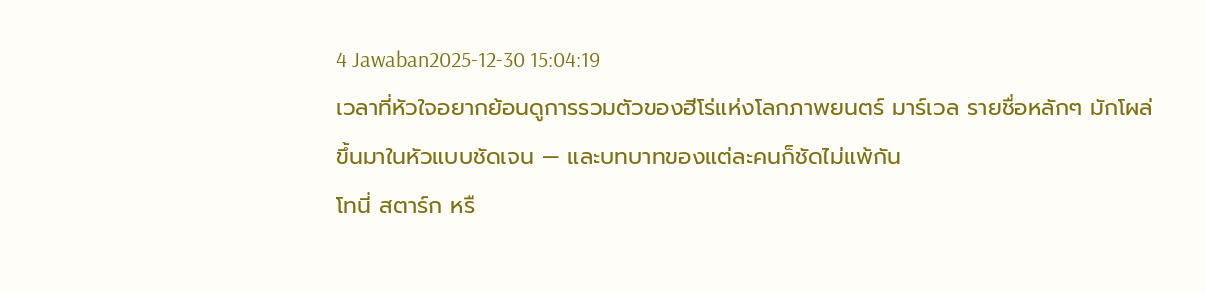4 Jawaban2025-12-30 15:04:19
เวลาที่หัวใจอยากย้อนดูการรวมตัวของฮีโร่แห่งโลกภาพยนตร์ มาร์เวล รายชื่อหลักๆ มักโผล่ขึ้นมาในหัวแบบชัดเจน — และบทบาทของแต่ละคนก็ชัดไม่แพ้กัน
โทนี่ สตาร์ก หรื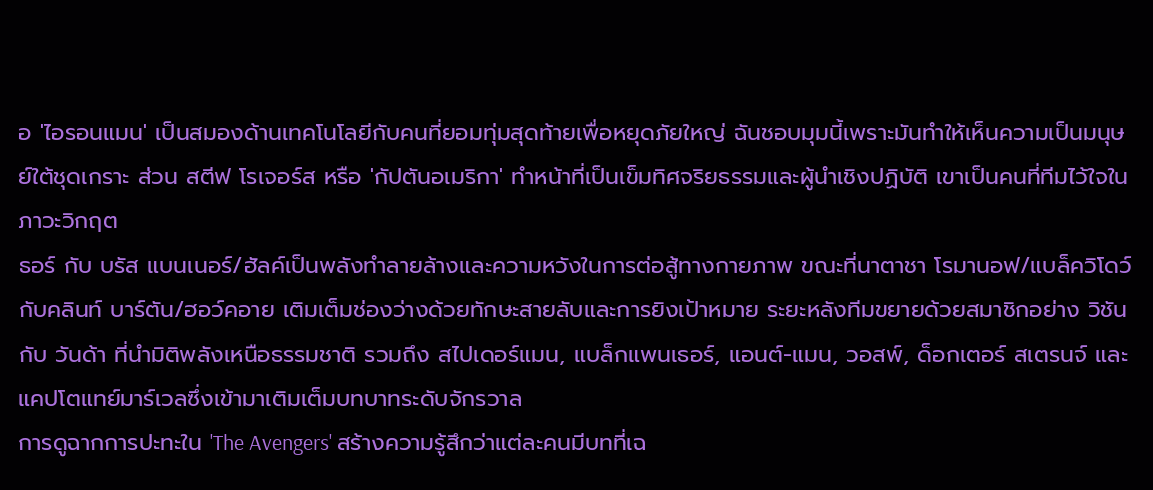อ 'ไอรอนแมน' เป็นสมองด้านเทคโนโลยีกับคนที่ยอมทุ่มสุดท้ายเพื่อหยุดภัยใหญ่ ฉันชอบมุมนี้เพราะมันทำให้เห็นความเป็นมนุษย์ใต้ชุดเกราะ ส่วน สตีฟ โรเจอร์ส หรือ 'กัปตันอเมริกา' ทำหน้าที่เป็นเข็มทิศจริยธรรมและผู้นำเชิงปฏิบัติ เขาเป็นคนที่ทีมไว้ใจในภาวะวิกฤต
ธอร์ กับ บรัส แบนเนอร์/ฮัลค์เป็นพลังทำลายล้างและความหวังในการต่อสู้ทางกายภาพ ขณะที่นาตาชา โรมานอฟ/แบล็ควิโดว์กับคลินท์ บาร์ตัน/ฮอว์คอาย เติมเต็มช่องว่างด้วยทักษะสายลับและการยิงเป้าหมาย ระยะหลังทีมขยายด้วยสมาชิกอย่าง วิชัน กับ วันด้า ที่นำมิติพลังเหนือธรรมชาติ รวมถึง สไปเดอร์แมน, แบล็กแพนเธอร์, แอนต์-แมน, วอสพ์, ด็อกเตอร์ สเตรนจ์ และแคปโตแทย์มาร์เวลซึ่งเข้ามาเติมเต็มบทบาทระดับจักรวาล
การดูฉากการปะทะใน 'The Avengers' สร้างความรู้สึกว่าแต่ละคนมีบทที่เฉ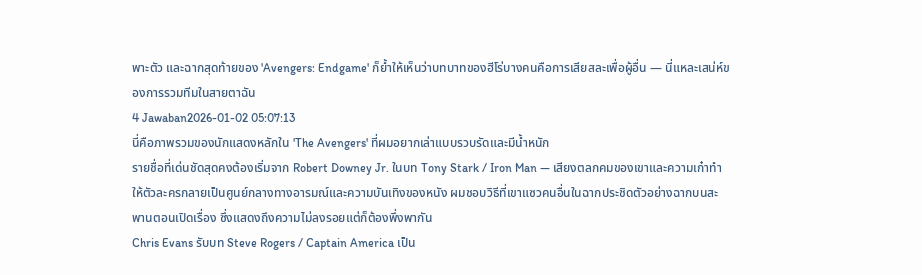พาะตัว และฉากสุดท้ายของ 'Avengers: Endgame' ก็ย้ำให้เห็นว่าบทบาทของฮีโร่บางคนคือการเสียสละเพื่อผู้อื่น — นี่แหละเสน่ห์ของการรวมทีมในสายตาฉัน
4 Jawaban2026-01-02 05:07:13
นี่คือภาพรวมของนักแสดงหลักใน 'The Avengers' ที่ผมอยากเล่าแบบรวบรัดและมีน้ำหนัก
รายชื่อที่เด่นชัดสุดคงต้องเริ่มจาก Robert Downey Jr. ในบท Tony Stark / Iron Man — เสียงตลกคมของเขาและความเก๋าทำให้ตัวละครกลายเป็นศูนย์กลางทางอารมณ์และความบันเทิงของหนัง ผมชอบวิธีที่เขาแซวคนอื่นในฉากประชิดตัวอย่างฉากบนสะพานตอนเปิดเรื่อง ซึ่งแสดงถึงความไม่ลงรอยแต่ก็ต้องพึ่งพากัน
Chris Evans รับบท Steve Rogers / Captain America เป็น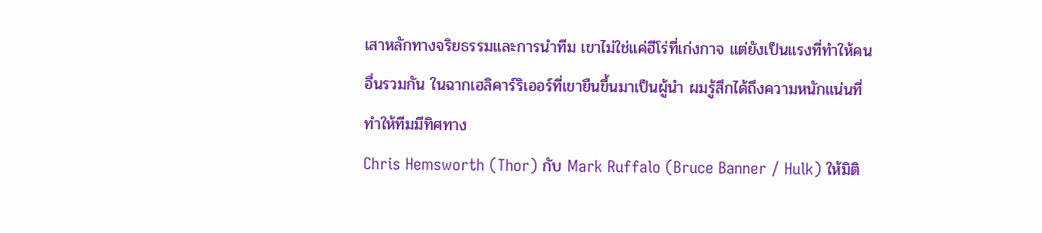เสาหลักทางจริยธรรมและการนำทีม เขาไม่ใช่แค่ฮีโร่ที่เก่งกาจ แต่ยังเป็นแรงที่ทำให้คนอื่นรวมกัน ในฉากเฮลิคาร์ริเออร์ที่เขายืนขึ้นมาเป็นผู้นำ ผมรู้สึกได้ถึงความหนักแน่นที่ทำให้ทีมมีทิศทาง
Chris Hemsworth (Thor) กับ Mark Ruffalo (Bruce Banner / Hulk) ให้มิติ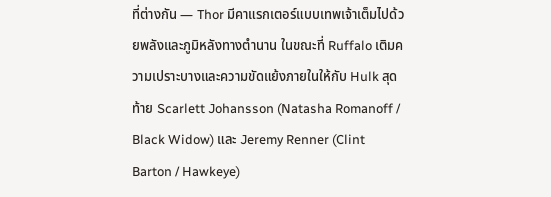ที่ต่างกัน — Thor มีคาแรกเตอร์แบบเทพเจ้าเต็มไปด้วยพลังและภูมิหลังทางตำนาน ในขณะที่ Ruffalo เติมความเปราะบางและความขัดแย้งภายในให้กับ Hulk สุดท้าย Scarlett Johansson (Natasha Romanoff / Black Widow) และ Jeremy Renner (Clint Barton / Hawkeye)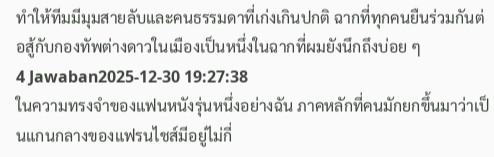ทำให้ทีมมีมุมสายลับและคนธรรมดาที่เก่งเกินปกติ ฉากที่ทุกคนยืนร่วมกันต่อสู้กับกองทัพต่างดาวในเมืองเป็นหนึ่งในฉากที่ผมยังนึกถึงบ่อย ๆ
4 Jawaban2025-12-30 19:27:38
ในความทรงจำของแฟนหนังรุ่นหนึ่งอย่างฉัน ภาคหลักที่คนมักยกขึ้นมาว่าเป็นแกนกลางของแฟรนไชส์มีอยู่ไม่กี่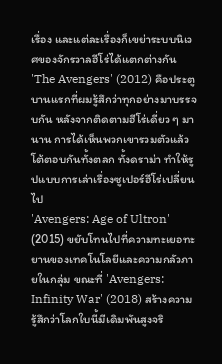เรื่อง และแต่ละเรื่องก็เขย่าระบบนิเวศของจักรวาลฮีโร่ได้แตกต่างกัน
'The Avengers' (2012) คือประตูบานแรกที่ผมรู้สึกว่าทุกอย่างมาบรรจบกัน หลังจากติดตามฮีโร่เดี่ยว ๆ มานาน การได้เห็นพวกเขารวมตัวแล้วโต้ตอบกันทั้งตลก ทั้งดราม่า ทำให้รูปแบบการเล่าเรื่องซูเปอร์ฮีโร่เปลี่ยนไป
'Avengers: Age of Ultron' (2015) ขยับโทนไปที่ความทะเยอทะยานของเทคโนโลยีและความกลัวภายในกลุ่ม ขณะที่ 'Avengers: Infinity War' (2018) สร้างความรู้สึกว่าโลกใบนี้มีเดิมพันสูงจริ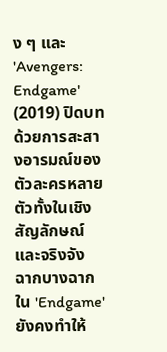ง ๆ และ 'Avengers: Endgame' (2019) ปิดบทด้วยการสะสางอารมณ์ของตัวละครหลายตัวทั้งในเชิงสัญลักษณ์และจริงจัง ฉากบางฉากใน 'Endgame' ยังคงทำให้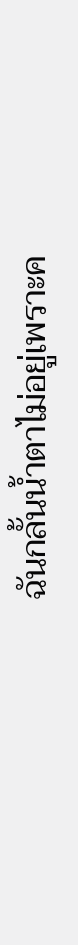ฉันกลั้นน้ำตาไม่อยู่เพราะค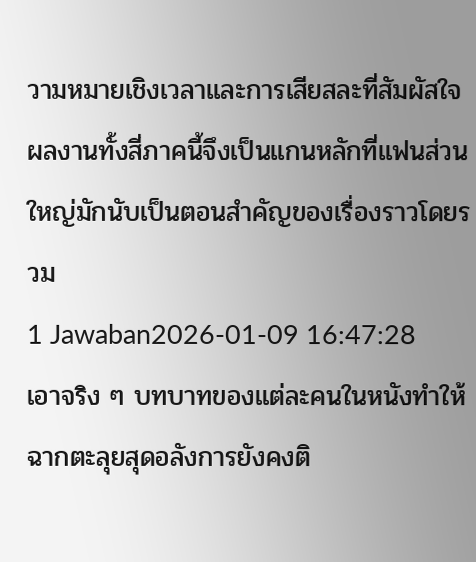วามหมายเชิงเวลาและการเสียสละที่สัมผัสใจ ผลงานทั้งสี่ภาคนี้จึงเป็นแกนหลักที่แฟนส่วนใหญ่มักนับเป็นตอนสำคัญของเรื่องราวโดยรวม
1 Jawaban2026-01-09 16:47:28
เอาจริง ๆ บทบาทของแต่ละคนในหนังทำให้ฉากตะลุยสุดอลังการยังคงติ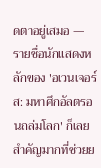ดตาอยู่เสมอ — รายชื่อนักแสดงหลักของ 'อเวนเจอร์ส: มหาศึกอัลตรอนถล่มโลก' ก็เลยสำคัญมากที่ช่วยย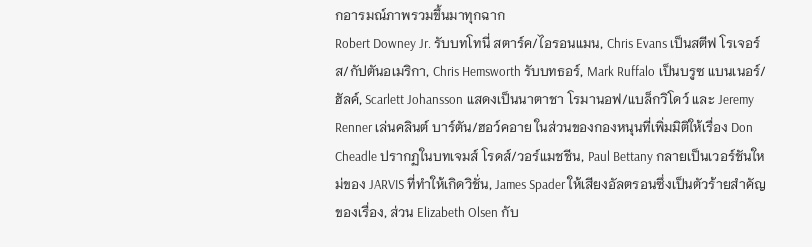กอารมณ์ภาพรวมขึ้นมาทุกฉาก
Robert Downey Jr. รับบทโทนี่ สตาร์ค/ไอรอนแมน, Chris Evans เป็นสตีฟ โรเจอร์ส/กัปตันอเมริกา, Chris Hemsworth รับบทธอร์, Mark Ruffalo เป็นบรูซ แบนเนอร์/ฮัลค์, Scarlett Johansson แสดงเป็นนาตาชา โรมานอฟ/แบล็กวิโดว์ และ Jeremy Renner เล่นคลินต์ บาร์ตัน/ฮอว์คอาย ในส่วนของกองหนุนที่เพิ่มมิติให้เรื่อง Don Cheadle ปรากฏในบทเจมส์ โรดส์/วอร์แมชชีน, Paul Bettany กลายเป็นเวอร์ชันใหม่ของ JARVIS ที่ทำให้เกิดวิชั่น, James Spader ให้เสียงอัลตรอนซึ่งเป็นตัวร้ายสำคัญของเรื่อง, ส่วน Elizabeth Olsen กับ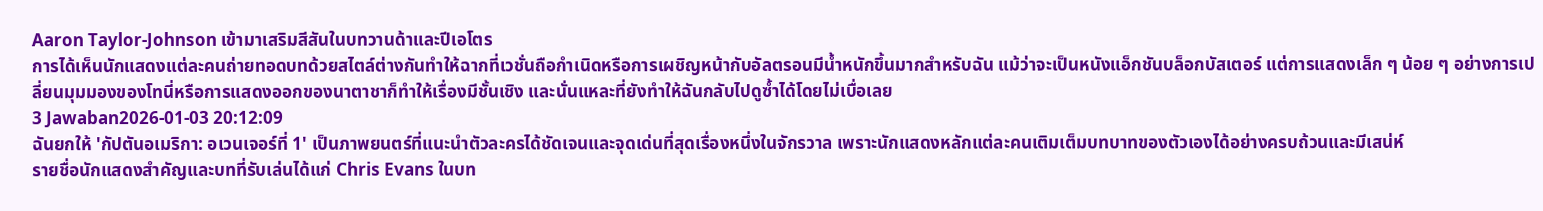Aaron Taylor-Johnson เข้ามาเสริมสีสันในบทวานด้าและปีเอโตร
การได้เห็นนักแสดงแต่ละคนถ่ายทอดบทด้วยสไตล์ต่างกันทำให้ฉากที่เวชั่นถือกำเนิดหรือการเผชิญหน้ากับอัลตรอนมีน้ำหนักขึ้นมากสำหรับฉัน แม้ว่าจะเป็นหนังแอ็กชันบล็อกบัสเตอร์ แต่การแสดงเล็ก ๆ น้อย ๆ อย่างการเปลี่ยนมุมมองของโทนี่หรือการแสดงออกของนาตาชาก็ทำให้เรื่องมีชั้นเชิง และนั่นแหละที่ยังทำให้ฉันกลับไปดูซ้ำได้โดยไม่เบื่อเลย
3 Jawaban2026-01-03 20:12:09
ฉันยกให้ 'กัปตันอเมริกา: อเวนเจอร์ที่ 1' เป็นภาพยนตร์ที่แนะนำตัวละครได้ชัดเจนและจุดเด่นที่สุดเรื่องหนึ่งในจักรวาล เพราะนักแสดงหลักแต่ละคนเติมเต็มบทบาทของตัวเองได้อย่างครบถ้วนและมีเสน่ห์
รายชื่อนักแสดงสำคัญและบทที่รับเล่นได้แก่ Chris Evans ในบท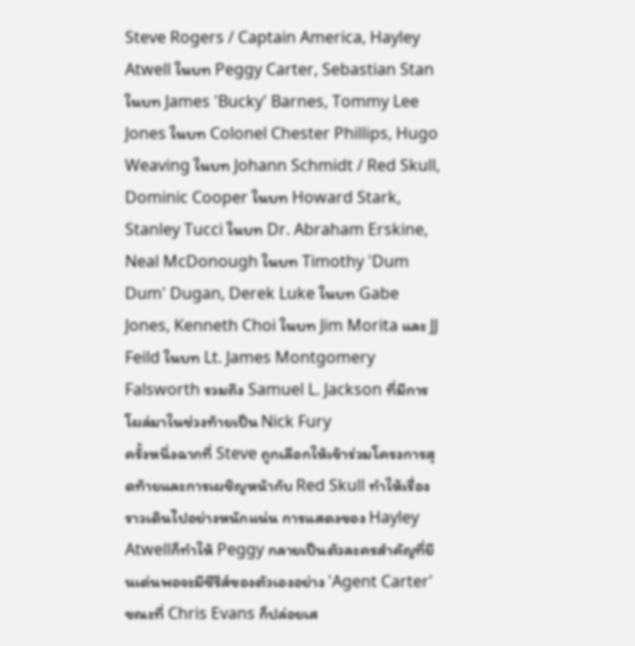Steve Rogers / Captain America, Hayley Atwell ในบท Peggy Carter, Sebastian Stan ในบท James 'Bucky' Barnes, Tommy Lee Jones ในบท Colonel Chester Phillips, Hugo Weaving ในบท Johann Schmidt / Red Skull, Dominic Cooper ในบท Howard Stark, Stanley Tucci ในบท Dr. Abraham Erskine, Neal McDonough ในบท Timothy 'Dum Dum' Dugan, Derek Luke ในบท Gabe Jones, Kenneth Choi ในบท Jim Morita และ JJ Feild ในบท Lt. James Montgomery Falsworth รวมถึง Samuel L. Jackson ที่มีการโผล่มาในช่วงท้ายเป็น Nick Fury
ครั้งหนึ่งฉากที่ Steve ถูกเลือกให้เข้าร่วมโครงการสุดท้ายและการเผชิญหน้ากับ Red Skull ทำให้เรื่องราวเดินไปอย่างหนักแน่น การแสดงของ Hayley Atwellก็ทำให้ Peggy กลายเป็นตัวละครสำคัญที่ยืนเด่นพอจะมีซีรีส์ของตัวเองอย่าง 'Agent Carter' ขณะที่ Chris Evans ก็ปล่อยเส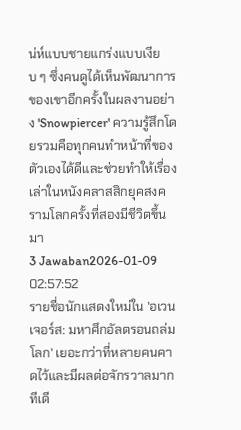น่ห์แบบชายแกร่งแบบเงียบ ๆ ซึ่งคนดูได้เห็นพัฒนาการของเขาอีกครั้งในผลงานอย่าง 'Snowpiercer' ความรู้สึกโดยรวมคือทุกคนทำหน้าที่ของตัวเองได้ดีและช่วยทำให้เรื่องเล่าในหนังคลาสสิกยุคสงครามโลกครั้งที่สองมีชีวิตขึ้นมา
3 Jawaban2026-01-09 02:57:52
รายชื่อนักแสดงใหม่ใน 'อเวนเจอร์ส: มหาศึกอัลตรอนถล่มโลก' เยอะกว่าที่หลายคนคาดไว้และมีผลต่อจักรวาลมากทีเดี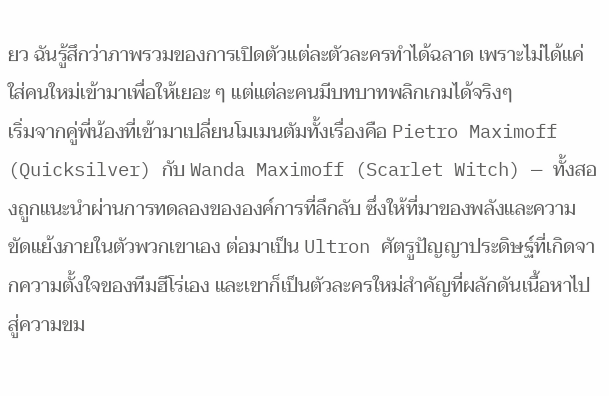ยว ฉันรู้สึกว่าภาพรวมของการเปิดตัวแต่ละตัวละครทำได้ฉลาด เพราะไม่ได้แค่ใส่คนใหม่เข้ามาเพื่อให้เยอะ ๆ แต่แต่ละคนมีบทบาทพลิกเกมได้จริงๆ
เริ่มจากคู่พี่น้องที่เข้ามาเปลี่ยนโมเมนตัมทั้งเรื่องคือ Pietro Maximoff (Quicksilver) กับ Wanda Maximoff (Scarlet Witch) — ทั้งสองถูกแนะนำผ่านการทดลองขององค์การที่ลึกลับ ซึ่งให้ที่มาของพลังและความขัดแย้งภายในตัวพวกเขาเอง ต่อมาเป็น Ultron ศัตรูปัญญาประดิษฐ์ที่เกิดจากความตั้งใจของทีมฮีโร่เอง และเขาก็เป็นตัวละครใหม่สำคัญที่ผลักดันเนื้อหาไปสู่ความขม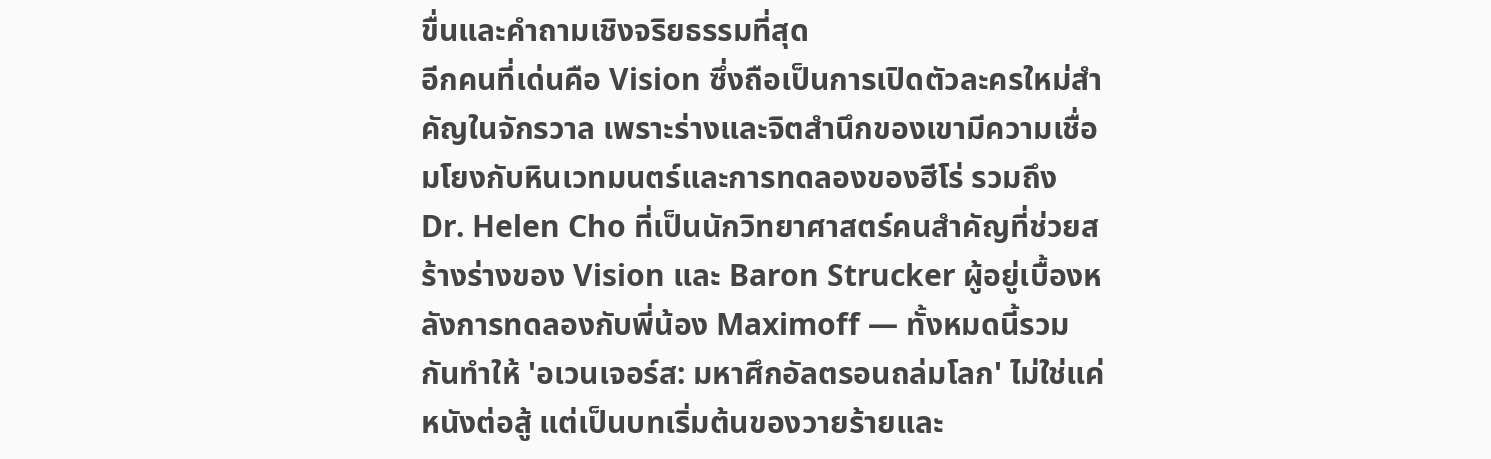ขื่นและคำถามเชิงจริยธรรมที่สุด
อีกคนที่เด่นคือ Vision ซึ่งถือเป็นการเปิดตัวละครใหม่สำคัญในจักรวาล เพราะร่างและจิตสำนึกของเขามีความเชื่อมโยงกับหินเวทมนตร์และการทดลองของฮีโร่ รวมถึง Dr. Helen Cho ที่เป็นนักวิทยาศาสตร์คนสำคัญที่ช่วยสร้างร่างของ Vision และ Baron Strucker ผู้อยู่เบื้องหลังการทดลองกับพี่น้อง Maximoff — ทั้งหมดนี้รวมกันทำให้ 'อเวนเจอร์ส: มหาศึกอัลตรอนถล่มโลก' ไม่ใช่แค่หนังต่อสู้ แต่เป็นบทเริ่มต้นของวายร้ายและ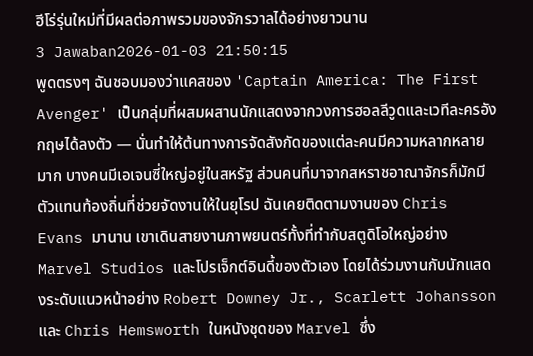ฮีโร่รุ่นใหม่ที่มีผลต่อภาพรวมของจักรวาลได้อย่างยาวนาน
3 Jawaban2026-01-03 21:50:15
พูดตรงๆ ฉันชอบมองว่าแคสของ 'Captain America: The First Avenger' เป็นกลุ่มที่ผสมผสานนักแสดงจากวงการฮอลลีวูดและเวทีละครอังกฤษได้ลงตัว — นั่นทำให้ต้นทางการจัดสังกัดของแต่ละคนมีความหลากหลายมาก บางคนมีเอเจนซี่ใหญ่อยู่ในสหรัฐ ส่วนคนที่มาจากสหราชอาณาจักรก็มักมีตัวแทนท้องถิ่นที่ช่วยจัดงานให้ในยุโรป ฉันเคยติดตามงานของ Chris Evans มานาน เขาเดินสายงานภาพยนตร์ทั้งที่ทำกับสตูดิโอใหญ่อย่าง Marvel Studios และโปรเจ็กต์อินดี้ของตัวเอง โดยได้ร่วมงานกับนักแสดงระดับแนวหน้าอย่าง Robert Downey Jr., Scarlett Johansson และ Chris Hemsworth ในหนังชุดของ Marvel ซึ่ง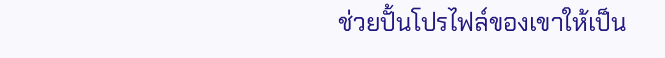ช่วยปั้นโปรไฟล์ของเขาให้เป็น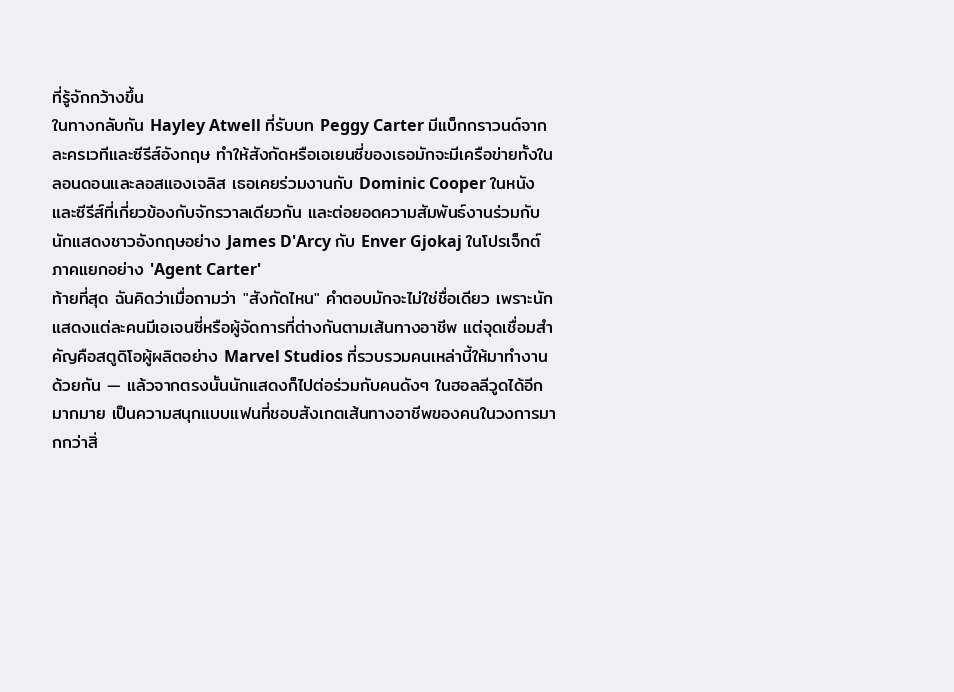ที่รู้จักกว้างขึ้น
ในทางกลับกัน Hayley Atwell ที่รับบท Peggy Carter มีแบ็กกราวนด์จากละครเวทีและซีรีส์อังกฤษ ทำให้สังกัดหรือเอเยนซี่ของเธอมักจะมีเครือข่ายทั้งในลอนดอนและลอสแองเจลิส เธอเคยร่วมงานกับ Dominic Cooper ในหนังและซีรีส์ที่เกี่ยวข้องกับจักรวาลเดียวกัน และต่อยอดความสัมพันธ์งานร่วมกับนักแสดงชาวอังกฤษอย่าง James D'Arcy กับ Enver Gjokaj ในโปรเจ็กต์ภาคแยกอย่าง 'Agent Carter'
ท้ายที่สุด ฉันคิดว่าเมื่อถามว่า "สังกัดไหน" คำตอบมักจะไม่ใช่ชื่อเดียว เพราะนักแสดงแต่ละคนมีเอเจนซี่หรือผู้จัดการที่ต่างกันตามเส้นทางอาชีพ แต่จุดเชื่อมสำคัญคือสตูดิโอผู้ผลิตอย่าง Marvel Studios ที่รวบรวมคนเหล่านี้ให้มาทำงานด้วยกัน — แล้วจากตรงนั้นนักแสดงก็ไปต่อร่วมกับคนดังๆ ในฮอลลีวูดได้อีกมากมาย เป็นความสนุกแบบแฟนที่ชอบสังเกตเส้นทางอาชีพของคนในวงการมากกว่าสิ่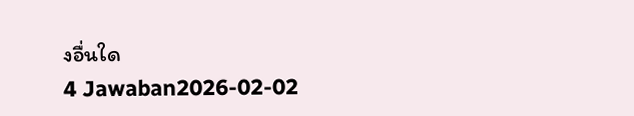งอื่นใด
4 Jawaban2026-02-02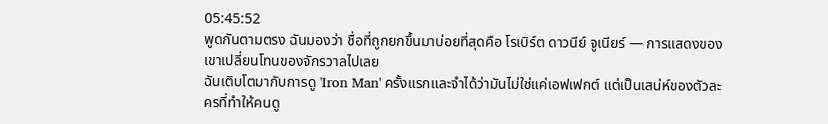05:45:52
พูดกันตามตรง ฉันมองว่า ชื่อที่ถูกยกขึ้นมาบ่อยที่สุดคือ โรเบิร์ต ดาวนีย์ จูเนียร์ — การแสดงของเขาเปลี่ยนโทนของจักรวาลไปเลย
ฉันเติบโตมากับการดู 'Iron Man' ครั้งแรกและจำได้ว่ามันไม่ใช่แค่เอฟเฟกต์ แต่เป็นเสน่ห์ของตัวละครที่ทำให้คนดู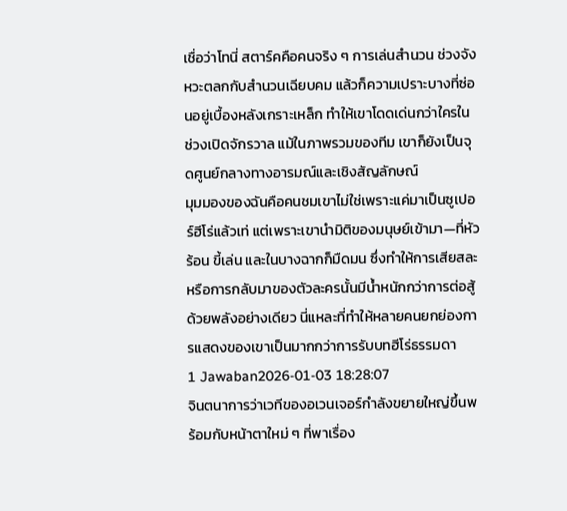เชื่อว่าโทนี่ สตาร์คคือคนจริง ๆ การเล่นสำนวน ช่วงจังหวะตลกกับสำนวนเฉียบคม แล้วก็ความเปราะบางที่ซ่อนอยู่เบื้องหลังเกราะเหล็ก ทำให้เขาโดดเด่นกว่าใครในช่วงเปิดจักรวาล แม้ในภาพรวมของทีม เขาก็ยังเป็นจุดศูนย์กลางทางอารมณ์และเชิงสัญลักษณ์
มุมมองของฉันคือคนชมเขาไม่ใช่เพราะแค่มาเป็นซูเปอร์ฮีโร่แล้วเท่ แต่เพราะเขานำมิติของมนุษย์เข้ามา—ที่หัวร้อน ขี้เล่น และในบางฉากก็มืดมน ซึ่งทำให้การเสียสละหรือการกลับมาของตัวละครนั้นมีน้ำหนักกว่าการต่อสู้ด้วยพลังอย่างเดียว นี่แหละที่ทำให้หลายคนยกย่องการแสดงของเขาเป็นมากกว่าการรับบทฮีโร่ธรรมดา
1 Jawaban2026-01-03 18:28:07
จินตนาการว่าเวทีของอเวนเจอร์กำลังขยายใหญ่ขึ้นพร้อมกับหน้าตาใหม่ ๆ ที่พาเรื่อง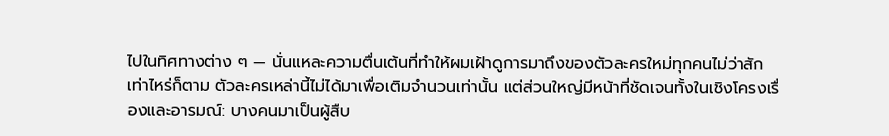ไปในทิศทางต่าง ๆ — นั่นแหละความตื่นเต้นที่ทำให้ผมเฝ้าดูการมาถึงของตัวละครใหม่ทุกคนไม่ว่าสักเท่าไหร่ก็ตาม ตัวละครเหล่านี้ไม่ได้มาเพื่อเติมจำนวนเท่านั้น แต่ส่วนใหญ่มีหน้าที่ชัดเจนทั้งในเชิงโครงเรื่องและอารมณ์: บางคนมาเป็นผู้สืบ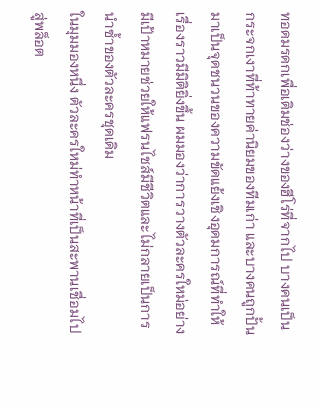ทอดมรดกเพื่อเติมช่องว่างของฮีโร่ที่จากไป บางคนเป็นกระจกเงาที่ท้าทายค่านิยมของทีมเก่า และบางคนถูกปั้นมาเป็นจุดชนวนของความขัดแย้งเชิงอุดมการณ์ที่ทำให้เรื่องราวมีมิติยิ่งขึ้น ผมมองว่าการวางตัวละครใหม่อย่างมีเป้าหมายช่วยให้แฟรนไชส์มีชีวิตและไม่กลายเป็นการนำซ้ำของตัวละครชุดเดิม
ในมุมมองหนึ่ง ตัวละครใหม่ทำหน้าที่เป็นสะพานเชื่อมไปสู่พล็อต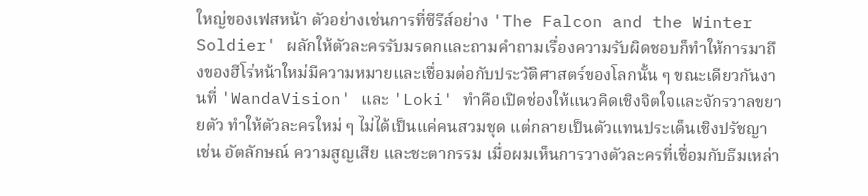ใหญ่ของเฟสหน้า ตัวอย่างเช่นการที่ซีรีส์อย่าง 'The Falcon and the Winter Soldier' ผลักให้ตัวละครรับมรดกและถามคำถามเรื่องความรับผิดชอบก็ทำให้การมาถึงของฮีโร่หน้าใหม่มีความหมายและเชื่อมต่อกับประวัติศาสตร์ของโลกนั้น ๆ ขณะเดียวกันงานที่ 'WandaVision' และ 'Loki' ทำคือเปิดช่องให้แนวคิดเชิงจิตใจและจักรวาลขยายตัว ทำให้ตัวละครใหม่ ๆ ไม่ได้เป็นแค่คนสวมชุด แต่กลายเป็นตัวแทนประเด็นเชิงปรัชญา เช่น อัตลักษณ์ ความสูญเสีย และชะตากรรม เมื่อผมเห็นการวางตัวละครที่เชื่อมกับธีมเหล่า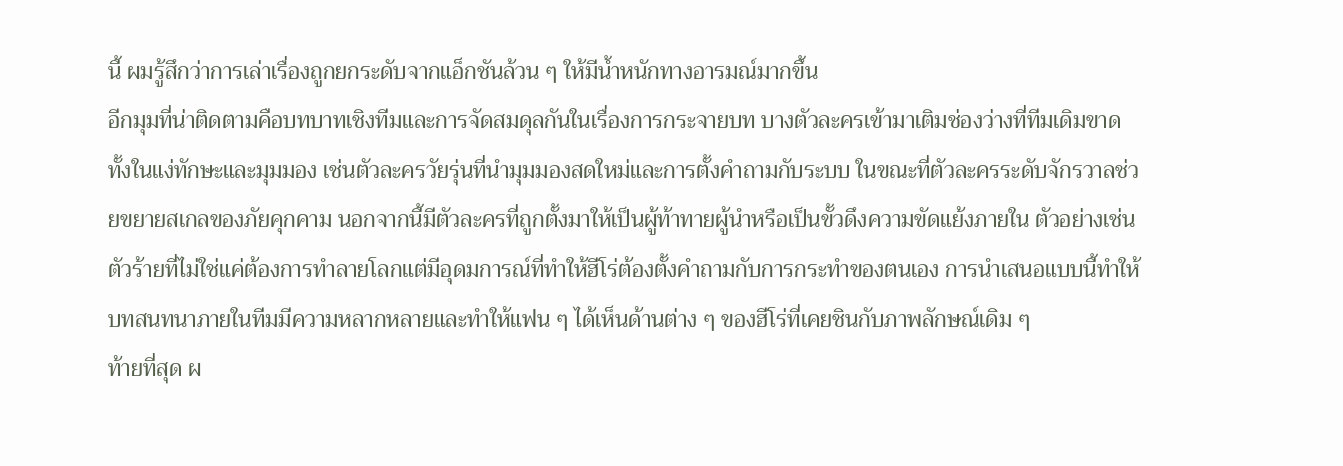นี้ ผมรู้สึกว่าการเล่าเรื่องถูกยกระดับจากแอ็กชันล้วน ๆ ให้มีน้ำหนักทางอารมณ์มากขึ้น
อีกมุมที่น่าติดตามคือบทบาทเชิงทีมและการจัดสมดุลกันในเรื่องการกระจายบท บางตัวละครเข้ามาเติมช่องว่างที่ทีมเดิมขาด ทั้งในแง่ทักษะและมุมมอง เช่นตัวละครวัยรุ่นที่นำมุมมองสดใหม่และการตั้งคำถามกับระบบ ในขณะที่ตัวละครระดับจักรวาลช่วยขยายสเกลของภัยคุกคาม นอกจากนี้มีตัวละครที่ถูกตั้งมาให้เป็นผู้ท้าทายผู้นำหรือเป็นขั้วดึงความขัดแย้งภายใน ตัวอย่างเช่นตัวร้ายที่ไม่ใช่แค่ต้องการทำลายโลกแต่มีอุดมการณ์ที่ทำให้ฮีโร่ต้องตั้งคำถามกับการกระทำของตนเอง การนำเสนอแบบนี้ทำให้บทสนทนาภายในทีมมีความหลากหลายและทำให้แฟน ๆ ได้เห็นด้านต่าง ๆ ของฮีโร่ที่เคยชินกับภาพลักษณ์เดิม ๆ
ท้ายที่สุด ผ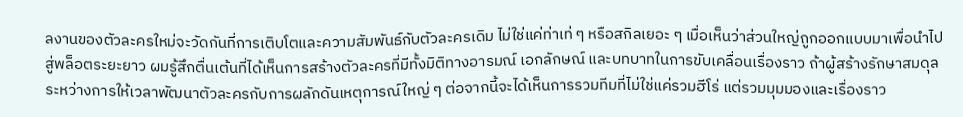ลงานของตัวละครใหม่จะวัดกันที่การเติบโตและความสัมพันธ์กับตัวละครเดิม ไม่ใช่แค่ท่าเท่ ๆ หรือสกิลเยอะ ๆ เมื่อเห็นว่าส่วนใหญ่ถูกออกแบบมาเพื่อนำไปสู่พล็อตระยะยาว ผมรู้สึกตื่นเต้นที่ได้เห็นการสร้างตัวละครที่มีทั้งมิติทางอารมณ์ เอกลักษณ์ และบทบาทในการขับเคลื่อนเรื่องราว ถ้าผู้สร้างรักษาสมดุลระหว่างการให้เวลาพัฒนาตัวละครกับการผลักดันเหตุการณ์ใหญ่ ๆ ต่อจากนี้จะได้เห็นการรวมทีมที่ไม่ใช่แค่รวมฮีโร่ แต่รวมมุมมองและเรื่องราว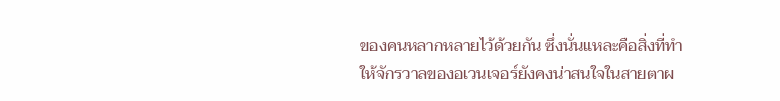ของคนหลากหลายไว้ด้วยกัน ซึ่งนั่นแหละคือสิ่งที่ทำให้จักรวาลของอเวนเจอร์ยังคงน่าสนใจในสายตาผ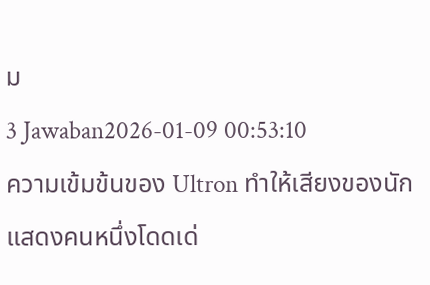ม
3 Jawaban2026-01-09 00:53:10
ความเข้มข้นของ Ultron ทำให้เสียงของนักแสดงคนหนึ่งโดดเด่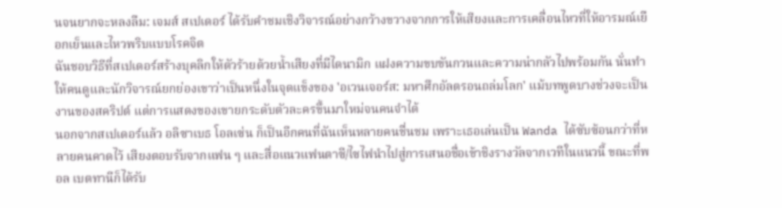นจนยากจะหลงลืม: เจมส์ สเปเดอร์ ได้รับคำชมเชิงวิจารณ์อย่างกว้างขวางจากการให้เสียงและการเคลื่อนไหวที่ให้อารมณ์เยือกเย็นและไหวพริบแบบโรคจิต
ฉันชอบวิธีที่สเปเดอร์สร้างบุคลิกให้ตัวร้ายด้วยน้ำเสียงที่มีไดนามิก แฝงความขบขันกวนและความน่ากลัวไปพร้อมกัน นั่นทำให้คนดูและนักวิจารณ์ยกย่องเขาว่าเป็นหนึ่งในจุดแข็งของ 'อเวนเจอร์ส: มหาศึกอัลตรอนถล่มโลก' แม้บทพูดบางช่วงจะเป็นงานของสคริปต์ แต่การแสดงของเขายกระดับตัวละครขึ้นมาใหม่จนคนจำได้
นอกจากสเปเดอร์แล้ว อลิซาเบธ โอลเซ่น ก็เป็นอีกคนที่ฉันเห็นหลายคนชื่นชม เพราะเธอเล่นเป็น Wanda ได้ซับซ้อนกว่าที่หลายคนคาดไว้ เสียงตอบรับจากแฟน ๆ และสื่อแนวแฟนตาซี/ไซไฟนำไปสู่การเสนอชื่อเข้าชิงรางวัลจากเวทีในแนวนี้ ขณะที่พอล เบตทานีก็ได้รับ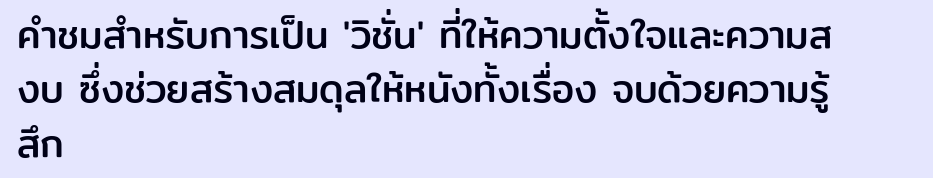คำชมสำหรับการเป็น 'วิชั่น' ที่ให้ความตั้งใจและความสงบ ซึ่งช่วยสร้างสมดุลให้หนังทั้งเรื่อง จบด้วยความรู้สึก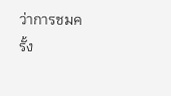ว่าการชมครั้ง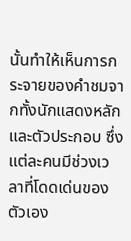นั้นทำให้เห็นการกระจายของคำชมจากทั้งนักแสดงหลักและตัวประกอบ ซึ่งแต่ละคนมีช่วงเวลาที่โดดเด่นของตัวเอง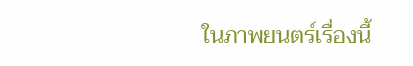ในภาพยนตร์เรื่องนี้